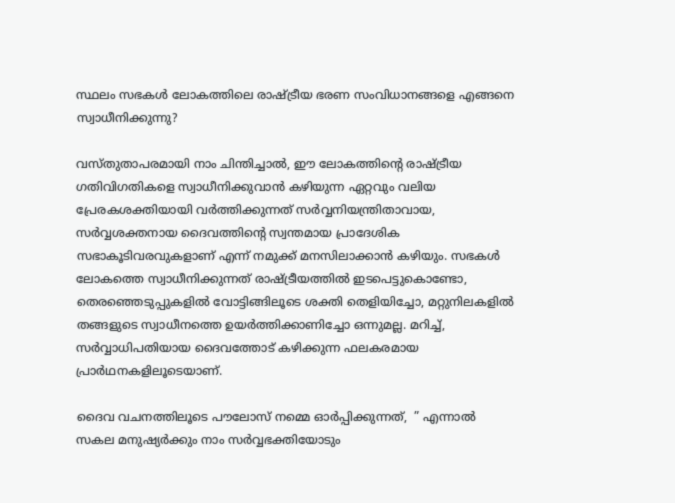സ്ഥലം സഭകള്‍ ലോകത്തിലെ രാഷ്ട്രീയ ഭരണ സംവിധാനങ്ങളെ എങ്ങനെ സ്വാധീനിക്കുന്നു?

വസ്തുതാപരമായി നാം ചിന്തിച്ചാല്‍, ഈ ലോകത്തിന്റെ രാഷ്ട്രീയ ഗതിവിഗതികളെ സ്വാധീനിക്കുവാന്‍ കഴിയുന്ന ഏറ്റവും വലിയ പ്രേരകശക്തിയായി വര്‍ത്തിക്കുന്നത് സര്‍വ്വനിയന്ത്രിതാവായ, സര്‍വ്വശക്തനായ ദൈവത്തിന്റെ സ്വന്തമായ പ്രാദേശിക സഭാകൂടിവരവുകളാണ് എന്ന് നമുക്ക് മനസിലാക്കാന്‍ കഴിയും. സഭകള്‍ ലോകത്തെ സ്വാധീനിക്കുന്നത് രാഷ്ട്രീയത്തില്‍ ഇടപെട്ടുകൊണ്ടോ, തെരഞ്ഞെടുപ്പുകളില്‍ വോട്ടിങ്ങിലൂടെ ശക്തി തെളിയിച്ചോ, മറ്റുനിലകളില്‍ തങ്ങളുടെ സ്വാധീനത്തെ ഉയര്‍ത്തിക്കാണിച്ചോ ഒന്നുമല്ല. മറിച്ച്, സര്‍വ്വാധിപതിയായ ദൈവത്തോട് കഴിക്കുന്ന ഫലകരമായ പ്രാര്‍ഥനകളിലൂടെയാണ്.

ദൈവ വചനത്തിലൂടെ പൗലോസ്‌ നമ്മെ ഓര്‍പ്പിക്കുന്നത്,  ” എന്നാല്‍ സകല മനുഷ്യര്‍ക്കും നാം സര്‍വ്വഭക്തിയോടും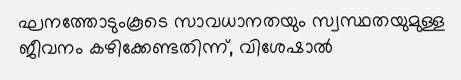ഘനത്തോടുംകൂടെ സാവധാനതയും സ്വസ്ഥതയുമുള്ള ജീവനം കഴിക്കേണ്ടതിന്ന്, വിശേഷാല്‍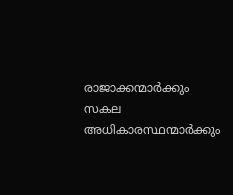രാജാക്കന്മാര്‍ക്കും സകല അധികാരസ്ഥന്മാര്‍ക്കും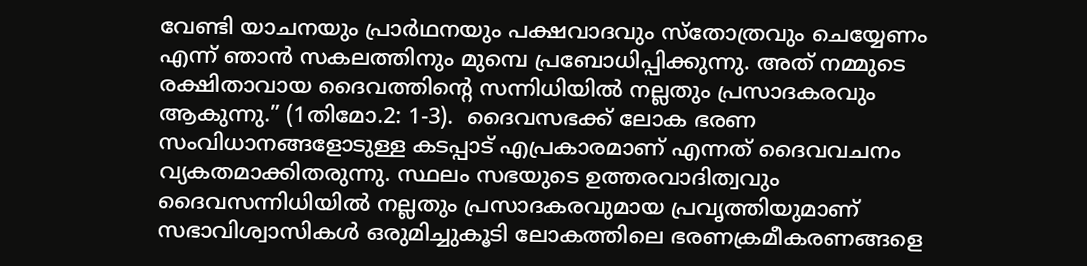വേണ്ടി യാചനയും പ്രാര്‍ഥനയും പക്ഷവാദവും സ്തോത്രവും ചെയ്യേണം എന്ന് ഞാന്‍ സകലത്തിനും മുമ്പെ പ്രബോധിപ്പിക്കുന്നു. അത് നമ്മുടെ രക്ഷിതാവായ ദൈവത്തിന്റെ സന്നിധിയില്‍ നല്ലതും പ്രസാദകരവും ആകുന്നു.” (1തിമോ.2: 1-3).  ദൈവസഭക്ക് ലോക ഭരണ സംവിധാനങ്ങളോടുള്ള കടപ്പാട് എപ്രകാരമാണ് എന്നത് ദൈവവചനം വ്യകതമാക്കിതരുന്നു. സ്ഥലം സഭയുടെ ഉത്തരവാദിത്വവും ദൈവസന്നിധിയില്‍ നല്ലതും പ്രസാദകരവുമായ പ്രവൃത്തിയുമാണ് സഭാവിശ്വാസികള്‍ ഒരുമിച്ചുകൂടി ലോകത്തിലെ ഭരണക്രമീകരണങ്ങളെ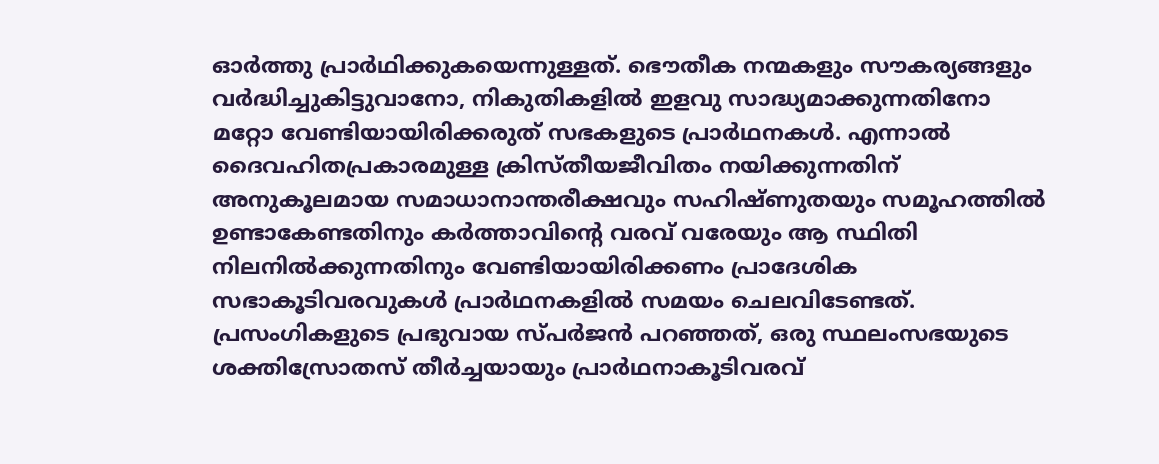ഓര്‍ത്തു പ്രാര്‍ഥിക്കുകയെന്നുള്ളത്. ഭൌതീക നന്മകളും സൗകര്യങ്ങളും വര്‍ദ്ധിച്ചുകിട്ടുവാനോ, നികുതികളില്‍ ഇളവു സാദ്ധ്യമാക്കുന്നതിനോ മറ്റോ വേണ്ടിയായിരിക്കരുത് സഭകളുടെ പ്രാര്‍ഥനകള്‍. എന്നാല്‍ ദൈവഹിതപ്രകാരമുള്ള ക്രിസ്തീയജീവിതം നയിക്കുന്നതിന് അനുകൂലമായ സമാധാനാന്തരീക്ഷവും സഹിഷ്ണുതയും സമൂഹത്തില്‍ ഉണ്ടാകേണ്ടതിനും കര്‍ത്താവിന്റെ വരവ് വരേയും ആ സ്ഥിതി നിലനില്‍ക്കുന്നതിനും വേണ്ടിയായിരിക്കണം പ്രാദേശിക സഭാകൂടിവരവുകള്‍ പ്രാര്‍ഥനകളില്‍ സമയം ചെലവിടേണ്ടത്. പ്രസംഗികളുടെ പ്രഭുവായ സ്പര്‍ജന്‍ പറഞ്ഞത്, ഒരു സ്ഥലംസഭയുടെ ശക്തിസ്രോതസ് തീര്‍ച്ചയായും പ്രാര്‍ഥനാകൂടിവരവ്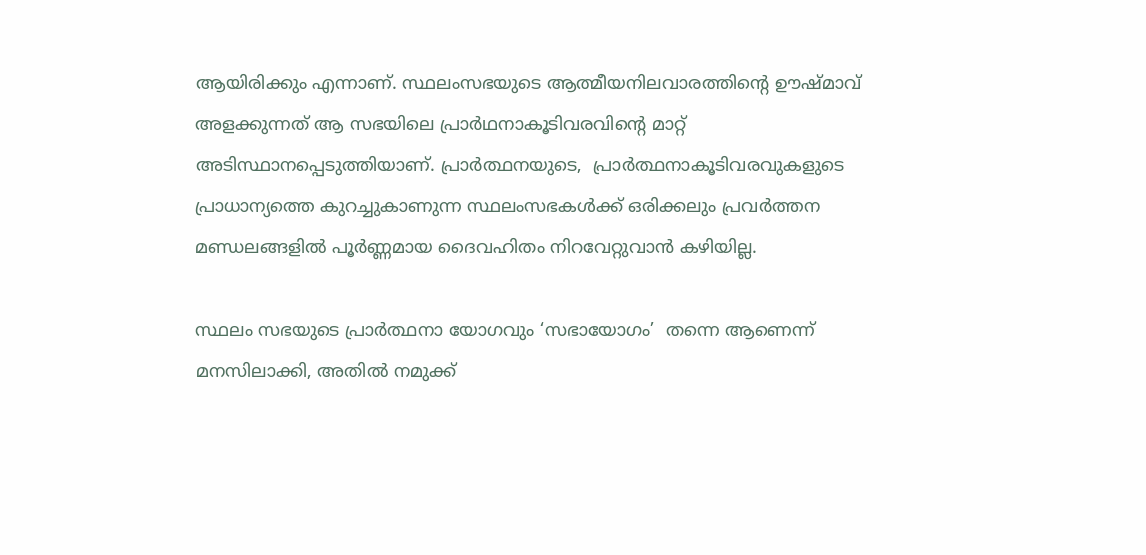ആയിരിക്കും എന്നാണ്. സ്ഥലംസഭയുടെ ആത്മീയനിലവാരത്തിന്റെ ഊഷ്മാവ് അളക്കുന്നത് ആ സഭയിലെ പ്രാര്‍ഥനാകൂടിവരവിന്റെ മാറ്റ് അടിസ്ഥാനപ്പെടുത്തിയാണ്. പ്രാര്‍ത്ഥനയുടെ,  പ്രാര്‍ത്ഥനാകൂടിവരവുകളുടെ പ്രാധാന്യത്തെ കുറച്ചുകാണുന്ന സ്ഥലംസഭകള്‍ക്ക് ഒരിക്കലും പ്രവര്‍ത്തന മണ്ഡലങ്ങളില്‍ പൂര്‍ണ്ണമായ ദൈവഹിതം നിറവേറ്റുവാന്‍ കഴിയില്ല.

സ്ഥലം സഭയുടെ പ്രാര്‍ത്ഥനാ യോഗവും ‘സഭായോഗം’  തന്നെ ആണെന്ന് മനസിലാക്കി, അതില്‍ നമുക്ക്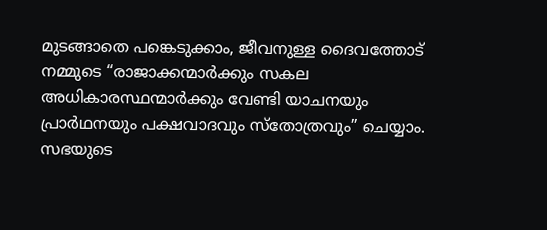മുടങ്ങാതെ പങ്കെടുക്കാം, ജീവനുള്ള ദൈവത്തോട് നമ്മുടെ “രാജാക്കന്മാര്‍ക്കും സകല അധികാരസ്ഥന്മാര്‍ക്കും വേണ്ടി യാചനയും പ്രാര്‍ഥനയും പക്ഷവാദവും സ്തോത്രവും” ചെയ്യാം. സഭയുടെ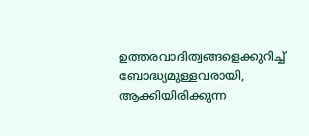ഉത്തരവാദിത്വങ്ങളെക്കുറിച്ച് ബോദ്ധ്യമുള്ളവരായി, ആക്കിയിരിക്കുന്ന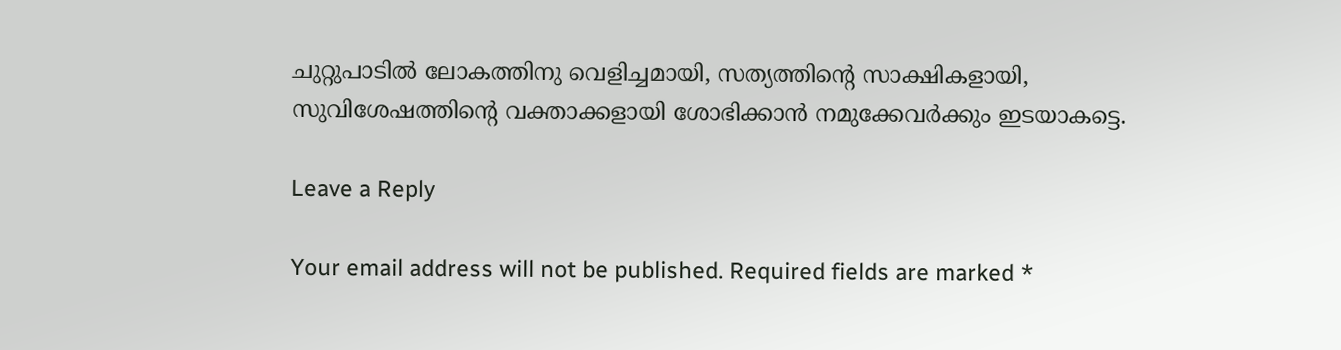ചുറ്റുപാടില്‍ ലോകത്തിനു വെളിച്ചമായി, സത്യത്തിന്റെ സാക്ഷികളായി, സുവിശേഷത്തിന്റെ വക്താക്കളായി ശോഭിക്കാന്‍ നമുക്കേവര്‍ക്കും ഇടയാകട്ടെ.

Leave a Reply

Your email address will not be published. Required fields are marked *